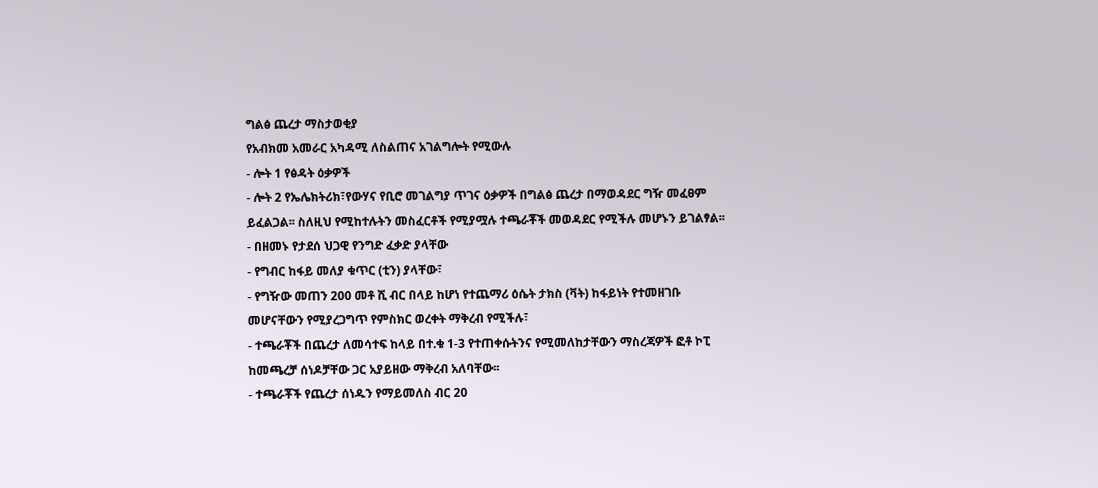ግልፅ ጨረታ ማስታወቂያ
የአብክመ አመራር አካዳሚ ለስልጠና አገልግሎት የሚውሉ
- ሎት 1 የፅዳት ዕቃዎች
- ሎት 2 የኤሌክትሪክ፣የውሃና የቢሮ መገልግያ ጥገና ዕቃዎች በግልፅ ጨረታ በማወዳደር ግዥ መፈፀም ይፈልጋል፡፡ ስለዚህ የሚከተሉትን መስፈርቶች የሚያሟሉ ተጫራቾች መወዳደር የሚችሉ መሆኑን ይገልፃል፡፡
- በዘመኑ የታደሰ ህጋዊ የንግድ ፈቃድ ያላቸው
- የግብር ከፋይ መለያ ቁጥር (ቲን) ያላቸው፣
- የግዥው መጠን 200 መቶ ሺ ብር በላይ ከሆነ የተጨማሪ ዕሴት ታክስ (ቫት) ከፋይነት የተመዘገቡ መሆናቸውን የሚያረጋግጥ የምስክር ወረቀት ማቅረብ የሚችሉ፣
- ተጫራቾች በጨረታ ለመሳተፍ ከላይ በተ.ቁ 1-3 የተጠቀሱትንና የሚመለከታቸውን ማስረጃዎች ፎቶ ኮፒ ከመጫረቻ ሰነዶቻቸው ጋር አያይዘው ማቅረብ አለባቸው፡፡
- ተጫራቾች የጨረታ ሰነዱን የማይመለስ ብር 20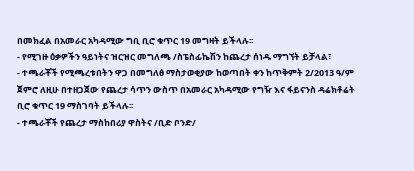በመክፈል በአመራር አካዳሚው ግቢ ቢሮ ቁጥር 19 መግዛት ይችላሉ፡፡
- የሚገዙ ዕቃዎችን ዓይነትና ዝርዝር መግለጫ /ስፔስፊኬሽን ከጨረታ ሰነዱ ማግኘት ይቻላል፣
- ተጫራቾች የሚጫረቱበትን ዋጋ በመግለፅ ማስታወቂያው ከወጣበት ቀን ከጥቅምት 2/2013 ዓ/ም ጀምሮ ለዚሁ በተዘጋጀው የጨረታ ሳጥን ውስጥ በአመራር አካዳሚው የግዥ እና ፋይናንስ ዳሬክቶሬት ቢሮ ቁጥር 19 ማስገባት ይችላሉ፡፡
- ተጫራቾች የጨረታ ማስከበሪያ ዋስትና /ቢድ ቦንድ/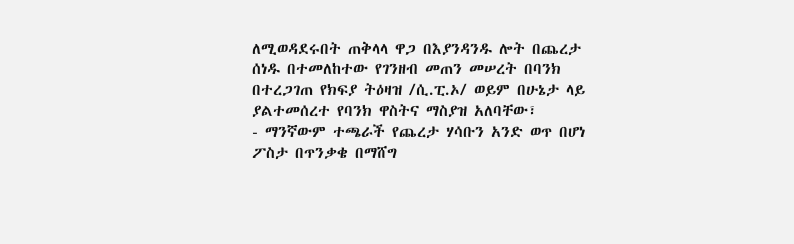ለሚወዳደሩበት ጠቅላላ ዋጋ በእያንዳንዱ ሎት በጨረታ ሰነዱ በተመለከተው የገንዘብ መጠን መሠረት በባንክ በተረጋገጠ የክፍያ ትዕዛዝ /ሲ.ፒ.ኦ/ ወይም በሁኔታ ላይ ያልተመሰረተ የባንክ ዋስትና ማስያዝ አለባቸው፣
- ማንኛውም ተጫራች የጨረታ ሃሳቡን አንድ ወጥ በሆነ ፖስታ በጥንቃቄ በማሸግ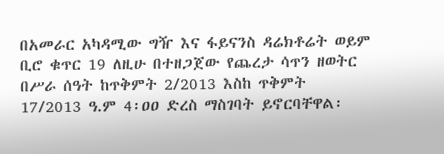በአመራር አካዳሚው ግዥ እና ፋይናንስ ዳሬክቶሬት ወይም ቢሮ ቁጥር 19 ለዚሁ በተዘጋጀው የጨረታ ሳጥን ዘወትር በሥራ ሰዓት ከጥቅምት 2/2013 እስከ ጥቅምት 17/2013 ዓ.ም 4፡ዐዐ ድረስ ማስገባት ይኖርባቸዋል፡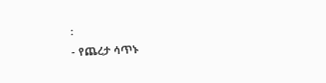፡
- የጨረታ ሳጥኑ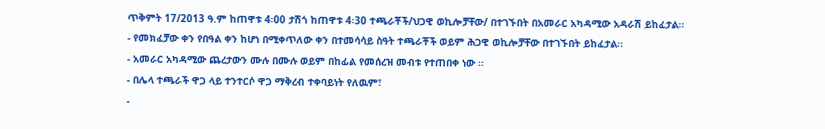ጥቅምት 17/2013 ዓ.ም ከጠዋቱ 4፡00 ታሽጎ ከጠዋቱ 4፡30 ተጫራቾች/ህጋዊ ወኪሎቻቸው/ በተገኙበት በአመራር አካዳሚው አዳራሽ ይከፈታል፡፡
- የመክፈቻው ቀን የበዓል ቀን ከሆነ በሚቀጥለው ቀን በተመሳሳይ ስዓት ተጫራቾች ወይም ሕጋዊ ወኪሎቻቸው በተገኙበት ይከፈታል፡፡
- አመራር አካዳሚው ጨረታውን ሙሉ በሙሉ ወይም በከፊል የመሰረዝ መብቱ የተጠበቀ ነው ፡፡
- በሌላ ተጫራች ዋጋ ላይ ተንተርሶ ዋጋ ማቅረብ ተቀባይነት የለዉም፣
-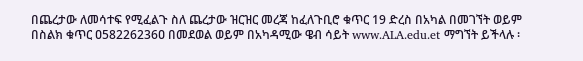በጨረታው ለመሳተፍ የሚፈልጉ ስለ ጨረታው ዝርዝር መረጃ ከፈለጉቢሮ ቁጥር 19 ድረስ በአካል በመገኘት ወይም በስልክ ቁጥር ዐ58226236ዐ በመደወል ወይም በአካዳሚው ዌብ ሳይት www.ALA.edu.et ማግኘት ይችላሉ ፡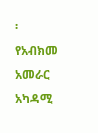፡
የአብክመ አመራር አካዳሚ